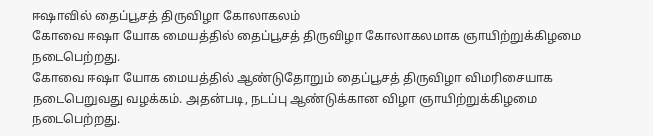ஈஷாவில் தைப்பூசத் திருவிழா கோலாகலம்
கோவை ஈஷா யோக மையத்தில் தைப்பூசத் திருவிழா கோலாகலமாக ஞாயிற்றுக்கிழமை நடைபெற்றது.
கோவை ஈஷா யோக மையத்தில் ஆண்டுதோறும் தைப்பூசத் திருவிழா விமரிசையாக நடைபெறுவது வழக்கம். அதன்படி, நடப்பு ஆண்டுக்கான விழா ஞாயிற்றுக்கிழமை நடைபெற்றது.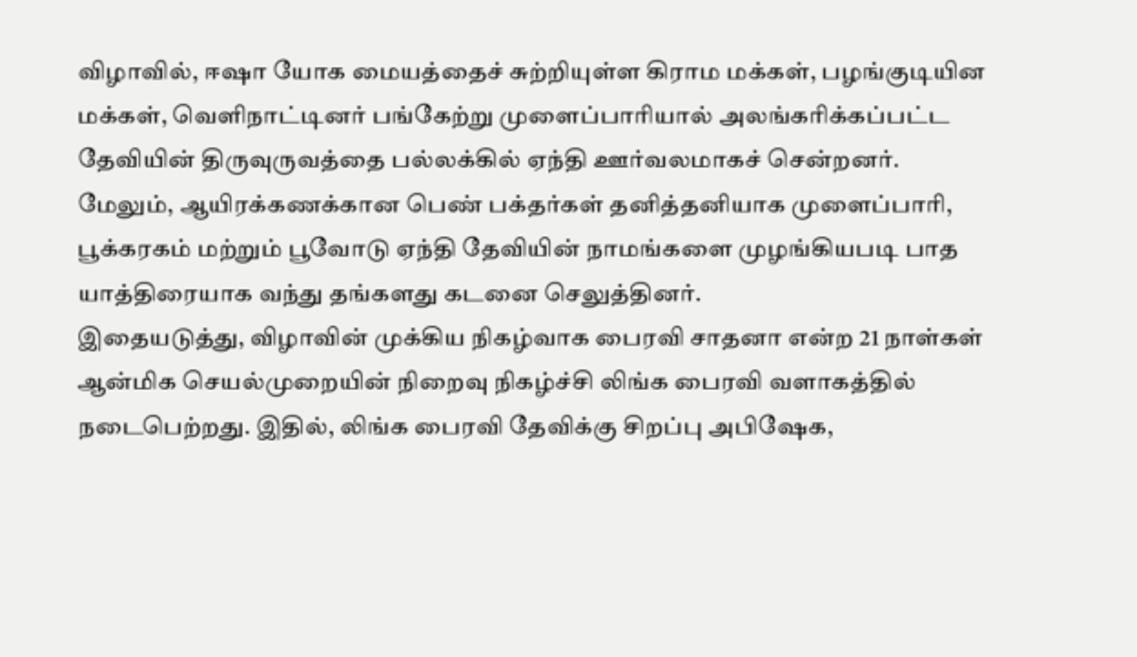விழாவில், ஈஷா யோக மையத்தைச் சுற்றியுள்ள கிராம மக்கள், பழங்குடியின மக்கள், வெளிநாட்டினர் பங்கேற்று முளைப்பாரியால் அலங்கரிக்கப்பட்ட தேவியின் திருவுருவத்தை பல்லக்கில் ஏந்தி ஊர்வலமாகச் சென்றனர்.
மேலும், ஆயிரக்கணக்கான பெண் பக்தர்கள் தனித்தனியாக முளைப்பாரி, பூக்கரகம் மற்றும் பூவோடு ஏந்தி தேவியின் நாமங்களை முழங்கியபடி பாத யாத்திரையாக வந்து தங்களது கடனை செலுத்தினர்.
இதையடுத்து, விழாவின் முக்கிய நிகழ்வாக பைரவி சாதனா என்ற 21 நாள்கள் ஆன்மிக செயல்முறையின் நிறைவு நிகழ்ச்சி லிங்க பைரவி வளாகத்தில் நடைபெற்றது. இதில், லிங்க பைரவி தேவிக்கு சிறப்பு அபிஷேக,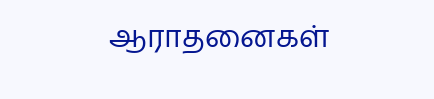ஆராதனைகள்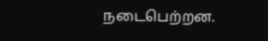நடைபெற்றன.